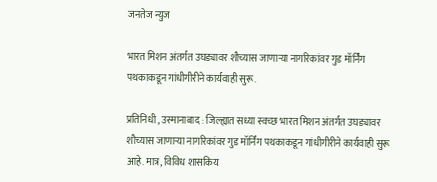जनतेज न्युज

भारत मिशन अंतर्गत उघड्यावर शौच्यास जाणाऱ्या नागरिकांवर गुड मॉर्निंग पथकाकडून गांधीगीरीने कार्यवाही सुरू.

प्रतिनिधी , उस्मानाबाद : जिल्ह्यात सध्या स्वच्छ भारत मिशन अंतर्गत उघड्यावर शौच्यास जाणाऱ्या नागरिकांवर गुड मॉर्निंग पथकाकडून गांधीगीरीने कार्यवाही सुरू आहे. मात्र, विविध शासकिय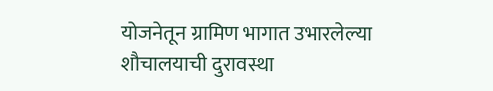योजनेतून ग्रामिण भागात उभारलेल्या शौचालयाची दुरावस्था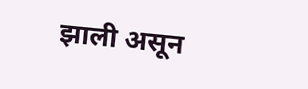झाली असून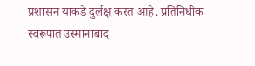प्रशासन याकडे दुर्लक्ष करत आहे. प्रतिनिधीक स्वरूपात उस्मानाबाद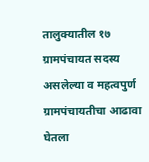तालुक्यातील १७ ग्रामपंचायत सदस्य असलेल्या व महत्वपुर्ण ग्रामपंचायतीचा आढावा घेतला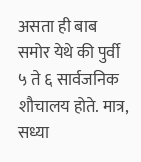असता ही बाब समोर येथे की पुर्वी ५ ते ६ सार्वजनिक शौचालय होते. मात्र, सध्या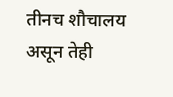तीनच शौचालय असून तेही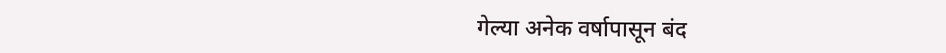गेल्या अनेक वर्षापासून बंद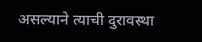असल्याने त्याची दुरावस्था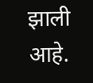झाली आहे.